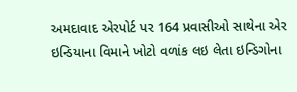અમદાવાદ એરપોર્ટ પર 164 પ્રવાસીઓ સાથેના એર ઇન્ડિયાના વિમાને ખોટો વળાંક લઇ લેતા ઇન્ડિગોના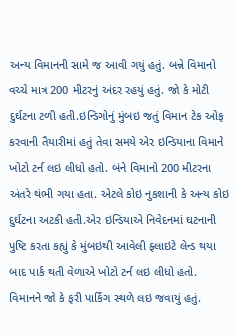અન્ય વિમાનની સામે જ આવી ગયું હતું. બન્ને વિમાનો વચ્ચે માત્ર 200 મીટરનું અંદર રહયું હતું. જો કે મોટી દુર્ઘટના ટળી હતી.ઇન્ડિગોનું મુંબઇ જતું વિમાન ટેક ઓફ કરવાની તૈયારીમાં હતું તેવા સમયે એર ઇન્ડિયાના વિમાને ખોટો ટર્ન લઇ લીધો હતો. બંને વિમાનો 200 મીટરના અંતરે થંભી ગયા હતા. એટલે કોઇ નુકશાની કે અન્ય કોઇ દુર્ઘટના અટકી હતી.એર ઇન્ડિયાએ નિવેદનમાં ઘટનાની પુષ્ટિ કરતા કહ્યું કે મુંબઇથી આવેલી ફ્લાઇટે લેન્ડ થયા બાદ પાર્ક થતી વેળાએ ખોટો ટર્ન લઇ લીધો હતો. વિમાનને જો કે ફરી પાર્કિંગ સ્થળે લઇ જવાયું હતું.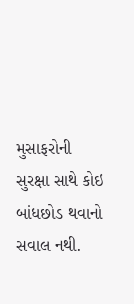મુસાફરોની સુરક્ષા સાથે કોઇ બાંધછોડ થવાનો સવાલ નથી.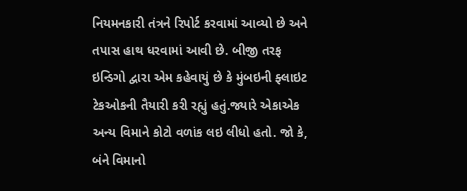નિયમનકારી તંત્રને રિપોર્ટ કરવામાં આવ્યો છે અને તપાસ હાથ ધરવામાં આવી છે. બીજી તરફ ઇન્ડિગો દ્વારા એમ કહેવાયું છે કે મુંબઇની ફ્લાઇટ ટેકઓકની તૈયારી કરી રહ્યું હતું.જ્યારે એકાએક અન્ય વિમાને કોટો વળાંક લઇ લીધો હતો. જો કે, બંને વિમાનો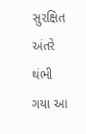સુરક્ષિત અંતરે થંભી ગયા આ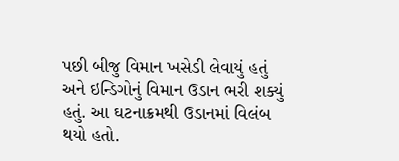પછી બીજુ વિમાન ખસેડી લેવાયું હતું અને ઇન્ડિગોનું વિમાન ઉડાન ભરી શક્યું હતું. આ ઘટનાક્રમથી ઉડાનમાં વિલંબ થયો હતો.